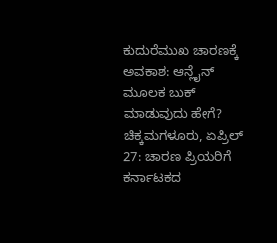ಕುದುರೆಮುಖ ಚಾರಣಕ್ಕೆ ಅವಕಾಶ: ಆನ್ಲೈನ್ ಮೂಲಕ ಬುಕ್ ಮಾಡುವುದು ಹೇಗೆ?
ಚಿಕ್ಕಮಗಳೂರು, ಏಪ್ರಿಲ್ 27: ಚಾರಣ ಪ್ರಿಯರಿಗೆ ಕರ್ನಾಟಕದ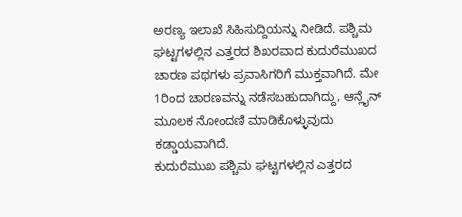ಅರಣ್ಯ ಇಲಾಖೆ ಸಿಹಿಸುದ್ದಿಯನ್ನು ನೀಡಿದೆ. ಪಶ್ಚಿಮ ಘಟ್ಟಗಳಲ್ಲಿನ ಎತ್ತರದ ಶಿಖರವಾದ ಕುದುರೆಮುಖದ ಚಾರಣ ಪಥಗಳು ಪ್ರವಾಸಿಗರಿಗೆ ಮುಕ್ತವಾಗಿದೆ. ಮೇ 1ರಿಂದ ಚಾರಣವನ್ನು ನಡೆಸಬಹುದಾಗಿದ್ದು, ಆನ್ಲೈನ್ ಮೂಲಕ ನೋಂದಣಿ ಮಾಡಿಕೊಳ್ಳುವುದು ಕಡ್ಡಾಯವಾಗಿದೆ.
ಕುದುರೆಮುಖ ಪಶ್ಚಿಮ ಘಟ್ಟಗಳಲ್ಲಿನ ಎತ್ತರದ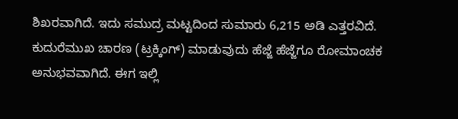ಶಿಖರವಾಗಿದೆ. ಇದು ಸಮುದ್ರ ಮಟ್ಟದಿಂದ ಸುಮಾರು 6,215 ಅಡಿ ಎತ್ತರವಿದೆ. ಕುದುರೆಮುಖ ಚಾರಣ (ಟ್ರಕ್ಕಿಂಗ್) ಮಾಡುವುದು ಹೆಜ್ಜೆ ಹೆಜ್ಜೆಗೂ ರೋಮಾಂಚಕ ಅನುಭವವಾಗಿದೆ. ಈಗ ಇಲ್ಲಿ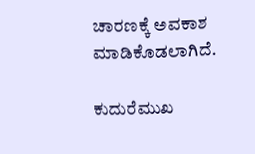ಚಾರಣಕ್ಕೆ ಅವಕಾಶ ಮಾಡಿಕೊಡಲಾಗಿದೆ.

ಕುದುರೆಮುಖ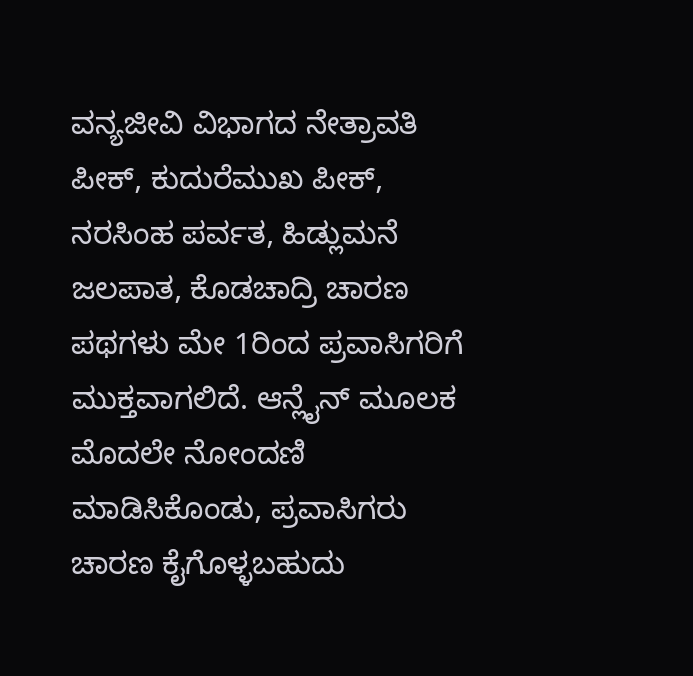ವನ್ಯಜೀವಿ ವಿಭಾಗದ ನೇತ್ರಾವತಿ ಪೀಕ್, ಕುದುರೆಮುಖ ಪೀಕ್, ನರಸಿಂಹ ಪರ್ವತ, ಹಿಡ್ಲುಮನೆ ಜಲಪಾತ, ಕೊಡಚಾದ್ರಿ ಚಾರಣ ಪಥಗಳು ಮೇ 1ರಿಂದ ಪ್ರವಾಸಿಗರಿಗೆ ಮುಕ್ತವಾಗಲಿದೆ. ಆನ್ಲೈನ್ ಮೂಲಕ ಮೊದಲೇ ನೋಂದಣಿ ಮಾಡಿಸಿಕೊಂಡು, ಪ್ರವಾಸಿಗರು ಚಾರಣ ಕೈಗೊಳ್ಳಬಹುದು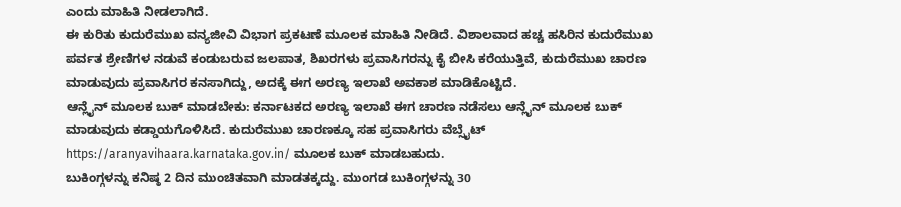ಎಂದು ಮಾಹಿತಿ ನೀಡಲಾಗಿದೆ.
ಈ ಕುರಿತು ಕುದುರೆಮುಖ ವನ್ಯಜೀವಿ ವಿಭಾಗ ಪ್ರಕಟಣೆ ಮೂಲಕ ಮಾಹಿತಿ ನೀಡಿದೆ. ವಿಶಾಲವಾದ ಹಚ್ಚ ಹಸಿರಿನ ಕುದುರೆಮುಖ ಪರ್ವತ ಶ್ರೇಣಿಗಳ ನಡುವೆ ಕಂಡುಬರುವ ಜಲಪಾತ, ಶಿಖರಗಳು ಪ್ರವಾಸಿಗರನ್ನು ಕೈ ಬೀಸಿ ಕರೆಯುತ್ತಿವೆ, ಕುದುರೆಮುಖ ಚಾರಣ ಮಾಡುವುದು ಪ್ರವಾಸಿಗರ ಕನಸಾಗಿದ್ದು, ಅದಕ್ಕೆ ಈಗ ಅರಣ್ಯ ಇಲಾಖೆ ಅವಕಾಶ ಮಾಡಿಕೊಟ್ಟಿದೆ.
ಆನ್ಲೈನ್ ಮೂಲಕ ಬುಕ್ ಮಾಡಬೇಕು: ಕರ್ನಾಟಕದ ಅರಣ್ಯ ಇಲಾಖೆ ಈಗ ಚಾರಣ ನಡೆಸಲು ಆನ್ಲೈನ್ ಮೂಲಕ ಬುಕ್ ಮಾಡುವುದು ಕಡ್ಡಾಯಗೊಳಿಸಿದೆ. ಕುದುರೆಮುಖ ಚಾರಣಕ್ಕೂ ಸಹ ಪ್ರವಾಸಿಗರು ವೆಬ್ಸೈಟ್ https://aranyavihaara.karnataka.gov.in/ ಮೂಲಕ ಬುಕ್ ಮಾಡಬಹುದು.
ಬುಕಿಂಗ್ಗಳನ್ನು ಕನಿಷ್ಠ 2 ದಿನ ಮುಂಚಿತವಾಗಿ ಮಾಡತಕ್ಕದ್ದು. ಮುಂಗಡ ಬುಕಿಂಗ್ಗಳನ್ನು 30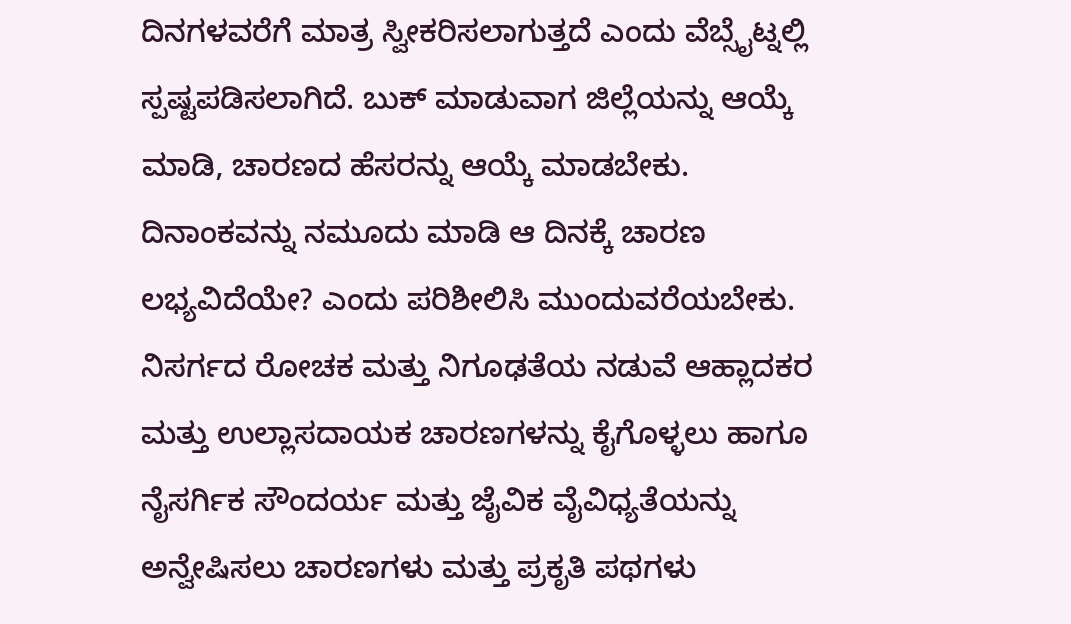ದಿನಗಳವರೆಗೆ ಮಾತ್ರ ಸ್ವೀಕರಿಸಲಾಗುತ್ತದೆ ಎಂದು ವೆಬ್ಸೈಟ್ನಲ್ಲಿ ಸ್ಪಷ್ಟಪಡಿಸಲಾಗಿದೆ. ಬುಕ್ ಮಾಡುವಾಗ ಜಿಲ್ಲೆಯನ್ನು ಆಯ್ಕೆ ಮಾಡಿ, ಚಾರಣದ ಹೆಸರನ್ನು ಆಯ್ಕೆ ಮಾಡಬೇಕು. ದಿನಾಂಕವನ್ನು ನಮೂದು ಮಾಡಿ ಆ ದಿನಕ್ಕೆ ಚಾರಣ ಲಭ್ಯವಿದೆಯೇ? ಎಂದು ಪರಿಶೀಲಿಸಿ ಮುಂದುವರೆಯಬೇಕು.
ನಿಸರ್ಗದ ರೋಚಕ ಮತ್ತು ನಿಗೂಢತೆಯ ನಡುವೆ ಆಹ್ಲಾದಕರ ಮತ್ತು ಉಲ್ಲಾಸದಾಯಕ ಚಾರಣಗಳನ್ನು ಕೈಗೊಳ್ಳಲು ಹಾಗೂ ನೈಸರ್ಗಿಕ ಸೌಂದರ್ಯ ಮತ್ತು ಜೈವಿಕ ವೈವಿಧ್ಯತೆಯನ್ನು ಅನ್ವೇಷಿಸಲು ಚಾರಣಗಳು ಮತ್ತು ಪ್ರಕೃತಿ ಪಥಗಳು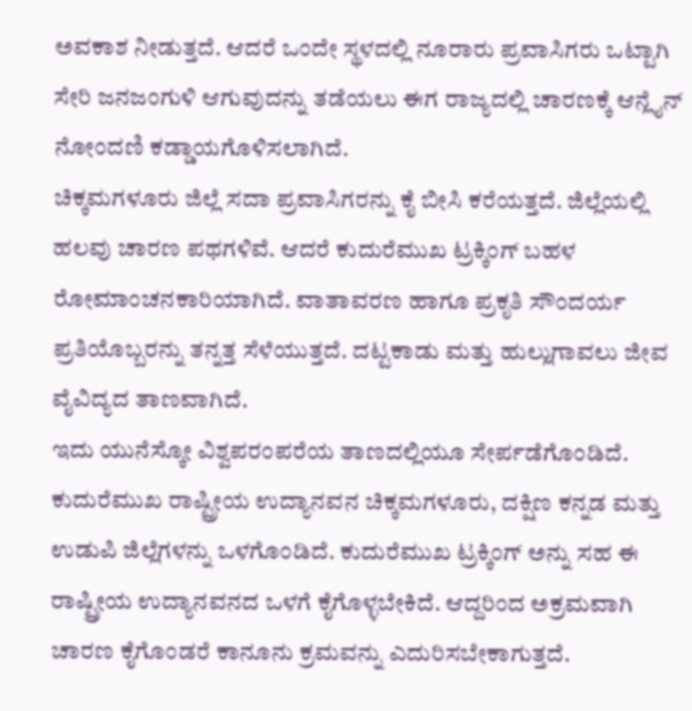ಅವಕಾಶ ನೀಡುತ್ತದೆ. ಆದರೆ ಒಂದೇ ಸ್ಥಳದಲ್ಲಿ ನೂರಾರು ಪ್ರವಾಸಿಗರು ಒಟ್ಟಾಗಿ ಸೇರಿ ಜನಜಂಗುಳಿ ಆಗುವುದನ್ನು ತಡೆಯಲು ಈಗ ರಾಜ್ಯದಲ್ಲಿ ಚಾರಣಕ್ಕೆ ಆನ್ಲೈನ್ ನೋಂದಣಿ ಕಡ್ಡಾಯಗೊಳಿಸಲಾಗಿದೆ.
ಚಿಕ್ಕಮಗಳೂರು ಜಿಲ್ಲೆ ಸದಾ ಪ್ರವಾಸಿಗರನ್ನು ಕೈ ಬೀಸಿ ಕರೆಯತ್ತದೆ. ಜಿಲ್ಲೆಯಲ್ಲಿ ಹಲವು ಚಾರಣ ಪಥಗಳಿವೆ. ಆದರೆ ಕುದುರೆಮುಖ ಟ್ರಕ್ಕಿಂಗ್ ಬಹಳ ರೋಮಾಂಚನಕಾರಿಯಾಗಿದೆ. ವಾತಾವರಣ ಹಾಗೂ ಪ್ರಕೃತಿ ಸೌಂದರ್ಯ ಪ್ರತಿಯೊಬ್ಬರನ್ನು ತನ್ನತ್ತ ಸೆಳೆಯುತ್ತದೆ. ದಟ್ಟಕಾಡು ಮತ್ತು ಹುಲ್ಲುಗಾವಲು ಜೀವ ವೈವಿದ್ಯದ ತಾಣವಾಗಿದೆ.
ಇದು ಯುನೆಸ್ಕೋ ವಿಶ್ವಪರಂಪರೆಯ ತಾಣದಲ್ಲಿಯೂ ಸೇರ್ಪಡೆಗೊಂಡಿದೆ.
ಕುದುರೆಮುಖ ರಾಷ್ಟ್ರೀಯ ಉದ್ಯಾನವನ ಚಿಕ್ಕಮಗಳೂರು, ದಕ್ಷಿಣ ಕನ್ನಡ ಮತ್ತು ಉಡುಪಿ ಜಿಲ್ಲೆಗಳನ್ನು ಒಳಗೊಂಡಿದೆ. ಕುದುರೆಮುಖ ಟ್ರಕ್ಕಿಂಗ್ ಅನ್ನು ಸಹ ಈ ರಾಷ್ಟ್ರೀಯ ಉದ್ಯಾನವನದ ಒಳಗೆ ಕೈಗೊಳ್ಳಬೇಕಿದೆ. ಆದ್ದರಿಂದ ಅಕ್ರಮವಾಗಿ ಚಾರಣ ಕೈಗೊಂಡರೆ ಕಾನೂನು ಕ್ರಮವನ್ನು ಎದುರಿಸಬೇಕಾಗುತ್ತದೆ.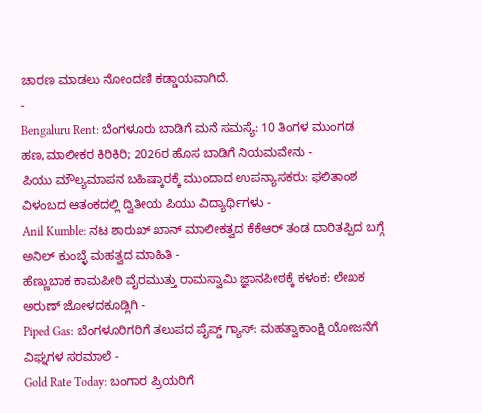ಚಾರಣ ಮಾಡಲು ನೋಂದಣಿ ಕಡ್ಡಾಯವಾಗಿದೆ.
-
Bengaluru Rent: ಬೆಂಗಳೂರು ಬಾಡಿಗೆ ಮನೆ ಸಮಸ್ಯೆ: 10 ತಿಂಗಳ ಮುಂಗಡ ಹಣ,ಮಾಲೀಕರ ಕಿರಿಕಿರಿ; 2026ರ ಹೊಸ ಬಾಡಿಗೆ ನಿಯಮವೇನು -
ಪಿಯು ಮೌಲ್ಯಮಾಪನ ಬಹಿಷ್ಕಾರಕ್ಕೆ ಮುಂದಾದ ಉಪನ್ಯಾಸಕರು: ಫಲಿತಾಂಶ ವಿಳಂಬದ ಆತಂಕದಲ್ಲಿ ದ್ವಿತೀಯ ಪಿಯು ವಿದ್ಯಾರ್ಥಿಗಳು -
Anil Kumble: ನಟ ಶಾರುಖ್ ಖಾನ್ ಮಾಲೀಕತ್ವದ ಕೆಕೆಆರ್ ತಂಡ ದಾರಿತಪ್ಪಿದ ಬಗ್ಗೆ ಅನಿಲ್ ಕುಂಬ್ಳೆ ಮಹತ್ವದ ಮಾಹಿತಿ -
ಹೆಣ್ಣುಬಾಕ ಕಾಮಪೀಠಿ ವೈರಮುತ್ತು ರಾಮಸ್ವಾಮಿ ಜ್ಞಾನಪೀಠಕ್ಕೆ ಕಳಂಕ: ಲೇಖಕ ಅರುಣ್ ಜೋಳದಕೂಡ್ಲಿಗಿ -
Piped Gas: ಬೆಂಗಳೂರಿಗರಿಗೆ ತಲುಪದ ಪೈಪ್ಡ್ ಗ್ಯಾಸ್: ಮಹತ್ವಾಕಾಂಕ್ಷಿ ಯೋಜನೆಗೆ ವಿಘ್ನಗಳ ಸರಮಾಲೆ -
Gold Rate Today: ಬಂಗಾರ ಪ್ರಿಯರಿಗೆ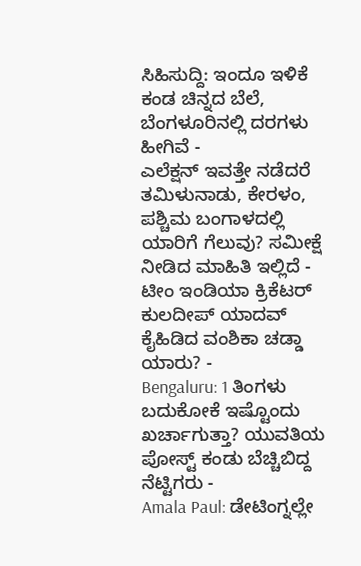ಸಿಹಿಸುದ್ದಿ: ಇಂದೂ ಇಳಿಕೆ ಕಂಡ ಚಿನ್ನದ ಬೆಲೆ, ಬೆಂಗಳೂರಿನಲ್ಲಿ ದರಗಳು ಹೀಗಿವೆ -
ಎಲೆಕ್ಷನ್ ಇವತ್ತೇ ನಡೆದರೆ ತಮಿಳುನಾಡು, ಕೇರಳಂ, ಪಶ್ಚಿಮ ಬಂಗಾಳದಲ್ಲಿ ಯಾರಿಗೆ ಗೆಲುವು? ಸಮೀಕ್ಷೆ ನೀಡಿದ ಮಾಹಿತಿ ಇಲ್ಲಿದೆ -
ಟೀಂ ಇಂಡಿಯಾ ಕ್ರಿಕೆಟರ್ ಕುಲದೀಪ್ ಯಾದವ್ ಕೈಹಿಡಿದ ವಂಶಿಕಾ ಚಡ್ಡಾ ಯಾರು? -
Bengaluru: 1 ತಿಂಗಳು ಬದುಕೋಕೆ ಇಷ್ಟೊಂದು ಖರ್ಚಾಗುತ್ತಾ? ಯುವತಿಯ ಪೋಸ್ಟ್ ಕಂಡು ಬೆಚ್ಚಿಬಿದ್ದ ನೆಟ್ಟಿಗರು -
Amala Paul: ಡೇಟಿಂಗ್ನಲ್ಲೇ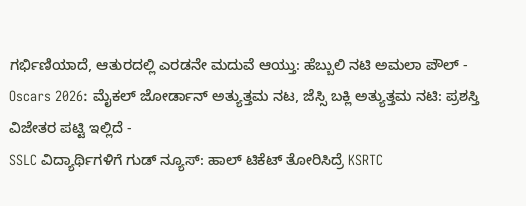ಗರ್ಭಿಣಿಯಾದೆ, ಆತುರದಲ್ಲಿ ಎರಡನೇ ಮದುವೆ ಆಯ್ತು: ಹೆಬ್ಬುಲಿ ನಟಿ ಅಮಲಾ ಪೌಲ್ -
Oscars 2026: ಮೈಕಲ್ ಜೋರ್ಡಾನ್ ಅತ್ಯುತ್ತಮ ನಟ, ಜೆಸ್ಸಿ ಬಕ್ಲಿ ಅತ್ಯುತ್ತಮ ನಟಿ: ಪ್ರಶಸ್ತಿ ವಿಜೇತರ ಪಟ್ಟಿ ಇಲ್ಲಿದೆ -
SSLC ವಿದ್ಯಾರ್ಥಿಗಳಿಗೆ ಗುಡ್ ನ್ಯೂಸ್: ಹಾಲ್ ಟಿಕೆಟ್ ತೋರಿಸಿದ್ರೆ KSRTC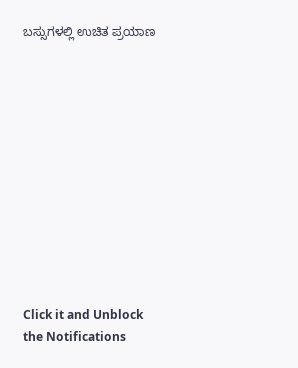ಬಸ್ಸುಗಳಲ್ಲಿ ಉಚಿತ ಪ್ರಯಾಣ












Click it and Unblock the Notifications